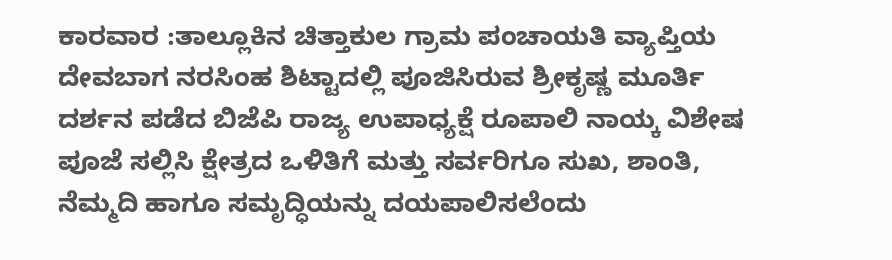ಕಾರವಾರ :ತಾಲ್ಲೂಕಿನ ಚಿತ್ತಾಕುಲ ಗ್ರಾಮ ಪಂಚಾಯತಿ ವ್ಯಾಪ್ತಿಯ ದೇವಬಾಗ ನರಸಿಂಹ ಶಿಟ್ಟಾದಲ್ಲಿ ಪೂಜಿಸಿರುವ ಶ್ರೀಕೃಷ್ಣ ಮೂರ್ತಿ ದರ್ಶನ ಪಡೆದ ಬಿಜೆಪಿ ರಾಜ್ಯ ಉಪಾಧ್ಯಕ್ಷೆ ರೂಪಾಲಿ ನಾಯ್ಕ ವಿಶೇಷ ಪೂಜೆ ಸಲ್ಲಿಸಿ ಕ್ಷೇತ್ರದ ಒಳಿತಿಗೆ ಮತ್ತು ಸರ್ವರಿಗೂ ಸುಖ, ಶಾಂತಿ, ನೆಮ್ಮದಿ ಹಾಗೂ ಸಮೃದ್ಧಿಯನ್ನು ದಯಪಾಲಿಸಲೆಂದು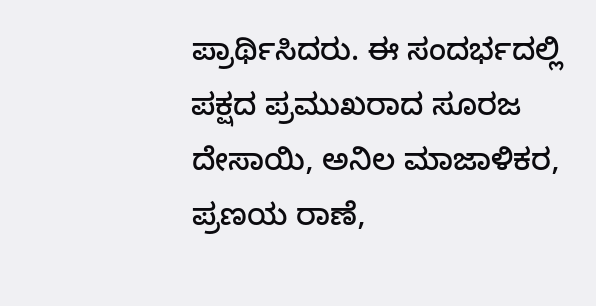ಪ್ರಾರ್ಥಿಸಿದರು. ಈ ಸಂದರ್ಭದಲ್ಲಿ ಪಕ್ಷದ ಪ್ರಮುಖರಾದ ಸೂರಜ ದೇಸಾಯಿ, ಅನಿಲ ಮಾಜಾಳಿಕರ, ಪ್ರಣಯ ರಾಣೆ,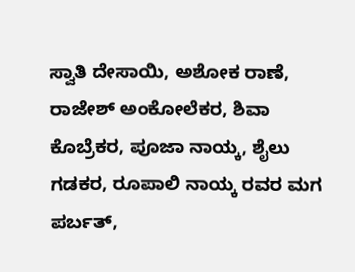ಸ್ವಾತಿ ದೇಸಾಯಿ, ಅಶೋಕ ರಾಣೆ, ರಾಜೇಶ್ ಅಂಕೋಲೆಕರ, ಶಿವಾ ಕೊಬ್ರೆಕರ, ಪೂಜಾ ನಾಯ್ಕ, ಶೈಲು ಗಡಕರ, ರೂಪಾಲಿ ನಾಯ್ಕ ರವರ ಮಗ ಪರ್ಬತ್,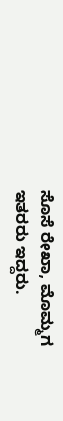ಸೊಸೆ ರೇಖಾ, ಮೊಮ್ಮಗ ಇತರರು ಇದ್ದರು.